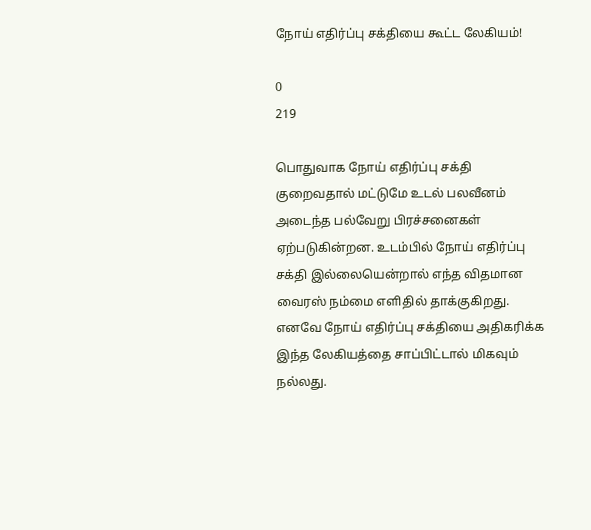நோய் எதிர்ப்பு சக்தியை கூட்ட லேகியம்!

0
219

பொதுவாக நோய் எதிர்ப்பு சக்தி குறைவதால் மட்டுமே உடல் பலவீனம் அடைந்த பல்வேறு பிரச்சனைகள் ஏற்படுகின்றன. உடம்பில் நோய் எதிர்ப்பு சக்தி இல்லையென்றால் எந்த விதமான வைரஸ் நம்மை எளிதில் தாக்குகிறது. எனவே நோய் எதிர்ப்பு சக்தியை அதிகரிக்க இந்த லேகியத்தை சாப்பிட்டால் மிகவும் நல்லது.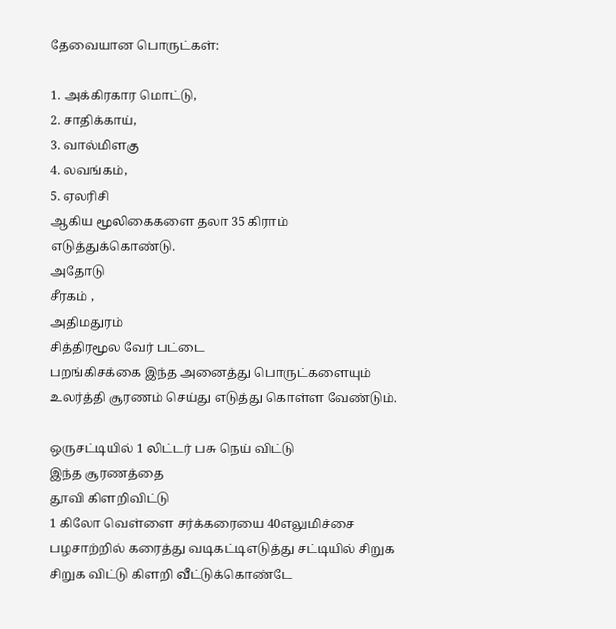தேவையான பொருட்கள்:

1. அக்கிரகார மொட்டு,
2. சாதிக்காய்,
3. வால்மிளகு
4. லவங்கம்,
5. ஏலரிசி
ஆகிய மூலிகைகளை தலா 35 கிராம் எடுத்துக்கொண்டு.
அதோடு
சீரகம் ,
அதிமதுரம்
சித்திரமூல வேர் பட்டை
பறங்கிசக்கை இந்த அனைத்து பொருட்களையும் உலர்த்தி சூரணம் செய்து எடுத்து கொள்ள வேண்டும்.

ஒருசட்டியில் 1 லிட்டர் பசு நெய் விட்டு
இந்த சூரணத்தை
தூவி கிளறிவிட்டு
1 கிலோ வெள்ளை சர்க்கரையை 40எலுமிச்சை பழசாற்றில் கரைத்து வடிகட்டிஎடுத்து சட்டியில் சிறுக சிறுக விட்டு கிளறி வீட்டுக்கொண்டே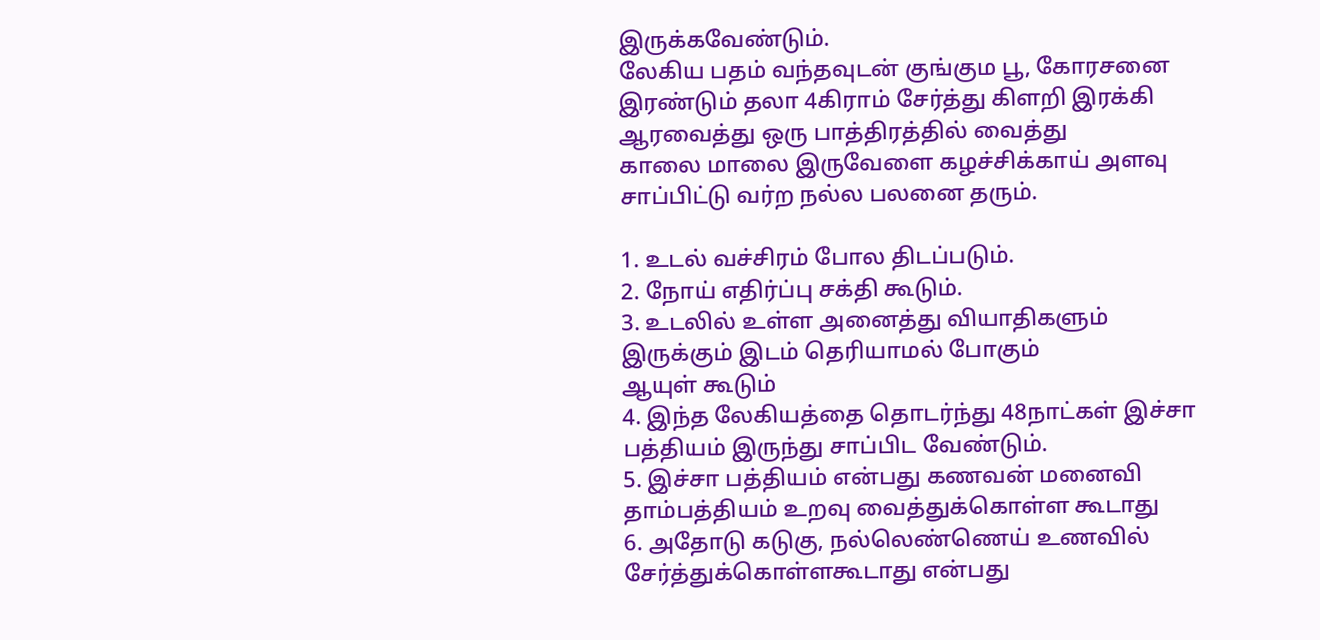இருக்கவேண்டும்.
லேகிய பதம் வந்தவுடன் குங்கும பூ, கோரசனை இரண்டும் தலா 4கிராம் சேர்த்து கிளறி இரக்கி ஆரவைத்து ஒரு பாத்திரத்தில் வைத்து
காலை மாலை இருவேளை கழச்சிக்காய் அளவு சாப்பிட்டு வர்ற நல்ல பலனை தரும்.

1. உடல் வச்சிரம் போல திடப்படும்.
2. நோய் எதிர்ப்பு சக்தி கூடும்.
3. உடலில் உள்ள அனைத்து வியாதிகளும் இருக்கும் இடம் தெரியாமல் போகும்
ஆயுள் கூடும்
4. இந்த லேகியத்தை தொடர்ந்து 48நாட்கள் இச்சா பத்தியம் இருந்து சாப்பிட வேண்டும்.
5. இச்சா பத்தியம் என்பது கணவன் மனைவி தாம்பத்தியம் உறவு வைத்துக்கொள்ள கூடாது
6. அதோடு கடுகு, நல்லெண்ணெய் உணவில் சேர்த்துக்கொள்ளகூடாது என்பது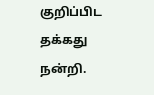குறிப்பிட தக்கது
நன்றி.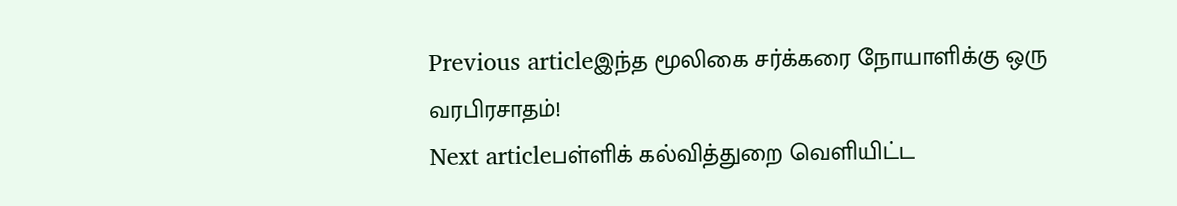Previous articleஇந்த மூலிகை சர்க்கரை நோயாளிக்கு ஒரு வரபிரசாதம்!
Next articleபள்ளிக் கல்வித்துறை வெளியிட்ட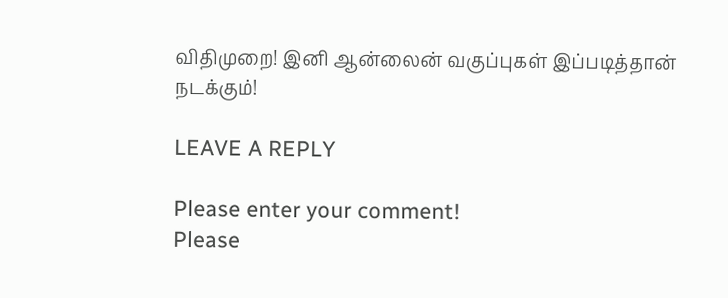விதிமுறை! இனி ஆன்லைன் வகுப்புகள் இப்படித்தான் நடக்கும்!

LEAVE A REPLY

Please enter your comment!
Please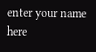enter your name here